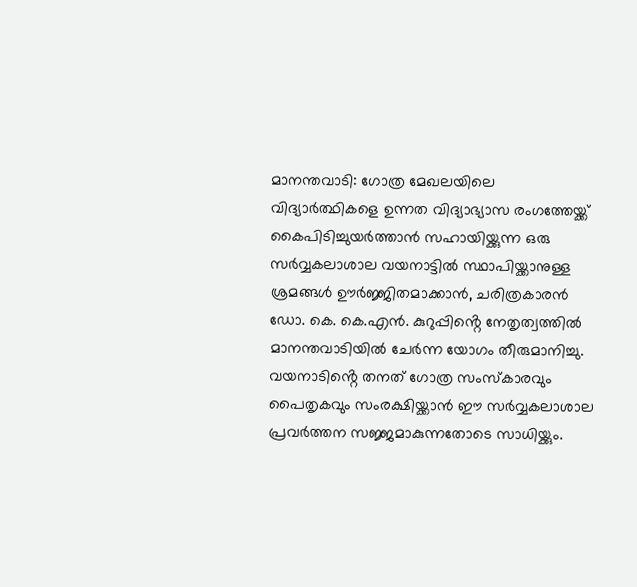മാനന്തവാടി: ഗോത്ര മേഖലയിലെ വിദ്യാർത്ഥികളെ ഉന്നത വിദ്യാഭ്യാസ രംഗത്തേയ്ക്ക് കൈപിടിച്ചുയർത്താൻ സഹായിയ്ക്കുന്ന ഒരു സർവ്വകലാശാല വയനാട്ടിൽ സ്ഥാപിയ്ക്കാനുള്ള ശ്രമങ്ങൾ ഊർജ്ജിതമാക്കാൻ, ചരിത്രകാരൻ ഡോ. കെ. കെ.എൻ. കുറുപ്പിൻ്റെ നേതൃത്വത്തിൽ മാനന്തവാടിയിൽ ചേർന്ന യോഗം തീരുമാനിച്ചു.
വയനാടിൻ്റെ തനത് ഗോത്ര സംസ്കാരവും പൈതൃകവും സംരക്ഷിയ്ക്കാൻ ഈ സർവ്വകലാശാല പ്രവർത്തന സജ്ജമാകുന്നതോടെ സാധിയ്ക്കും.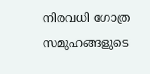നിരവധി ഗോത്ര സമുഹങ്ങളുടെ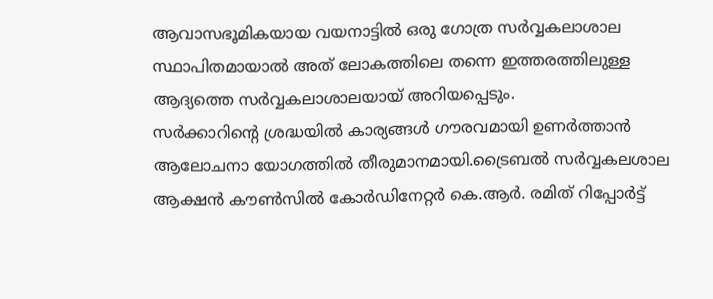ആവാസഭൂമികയായ വയനാട്ടിൽ ഒരു ഗോത്ര സർവ്വകലാശാല സ്ഥാപിതമായാൽ അത് ലോകത്തിലെ തന്നെ ഇത്തരത്തിലുള്ള ആദ്യത്തെ സർവ്വകലാശാലയായ് അറിയപ്പെടും.
സർക്കാറിന്റെ ശ്രദ്ധയിൽ കാര്യങ്ങൾ ഗൗരവമായി ഉണർത്താൻ ആലോചനാ യോഗത്തിൽ തീരുമാനമായി.ട്രൈബൽ സർവ്വകലശാല ആക്ഷൻ കൗൺസിൽ കോർഡിനേറ്റർ കെ.ആർ. രമിത് റിപ്പോർട്ട്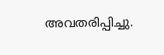അവതരിപ്പിച്ചു.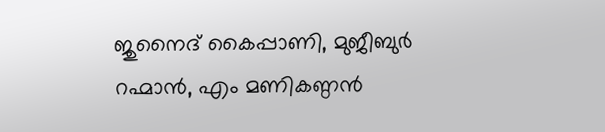ജുനൈദ് കൈപ്പാണി, മുജീബുർ റഹ്മാൻ, എം മണികണ്ഠൻ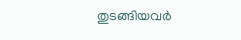തുടങ്ങിയവർ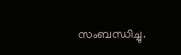സംബന്ധിച്ചു.